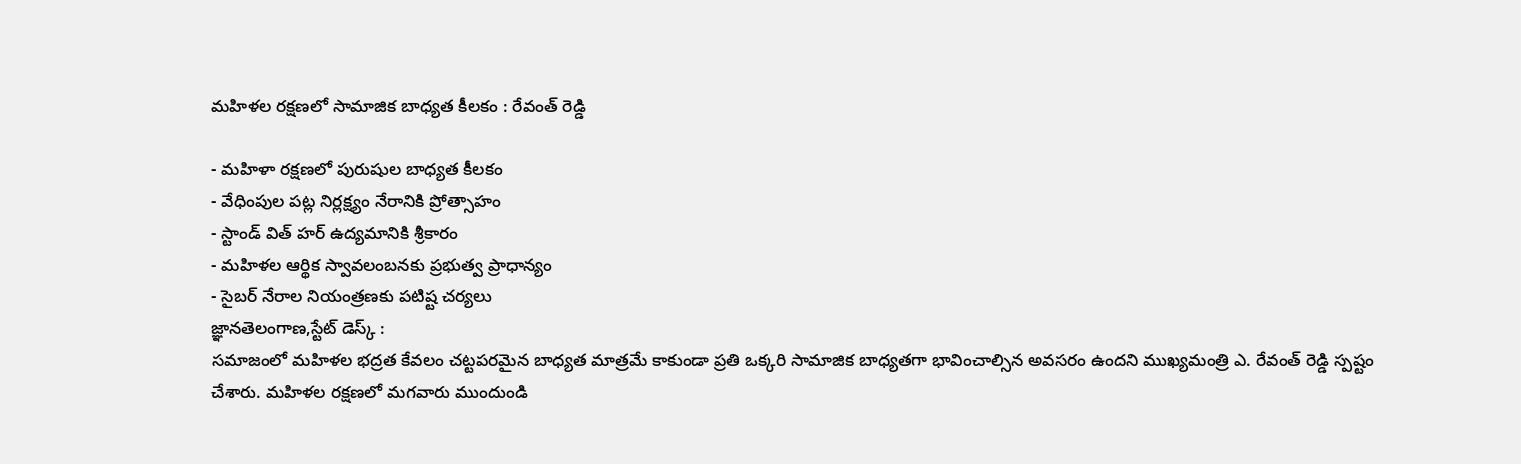మహిళల రక్షణలో సామాజిక బాధ్యత కీలకం : రేవంత్ రెడ్డి

- మహిళా రక్షణలో పురుషుల బాధ్యత కీలకం
- వేధింపుల పట్ల నిర్లక్ష్యం నేరానికి ప్రోత్సాహం
- స్టాండ్ విత్ హర్ ఉద్యమానికి శ్రీకారం
- మహిళల ఆర్థిక స్వావలంబనకు ప్రభుత్వ ప్రాధాన్యం
- సైబర్ నేరాల నియంత్రణకు పటిష్ట చర్యలు
జ్ఞానతెలంగాణ,స్టేట్ డెస్క్ :
సమాజంలో మహిళల భద్రత కేవలం చట్టపరమైన బాధ్యత మాత్రమే కాకుండా ప్రతి ఒక్కరి సామాజిక బాధ్యతగా భావించాల్సిన అవసరం ఉందని ముఖ్యమంత్రి ఎ. రేవంత్ రెడ్డి స్పష్టం చేశారు. మహిళల రక్షణలో మగవారు ముందుండి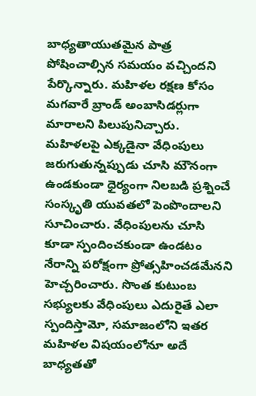బాధ్యతాయుతమైన పాత్ర పోషించాల్సిన సమయం వచ్చిందని పేర్కొన్నారు. మహిళల రక్షణ కోసం మగవారే బ్రాండ్ అంబాసిడర్లుగా మారాలని పిలుపునిచ్చారు. మహిళలపై ఎక్కడైనా వేధింపులు జరుగుతున్నప్పుడు చూసి మౌనంగా ఉండకుండా ధైర్యంగా నిలబడి ప్రశ్నించే సంస్కృతి యువతలో పెంపొందాలని సూచించారు. వేధింపులను చూసి కూడా స్పందించకుండా ఉండటం నేరాన్ని పరోక్షంగా ప్రోత్సహించడమేనని హెచ్చరించారు. సొంత కుటుంబ సభ్యులకు వేధింపులు ఎదురైతే ఎలా స్పందిస్తామో, సమాజంలోని ఇతర మహిళల విషయంలోనూ అదే బాధ్యతతో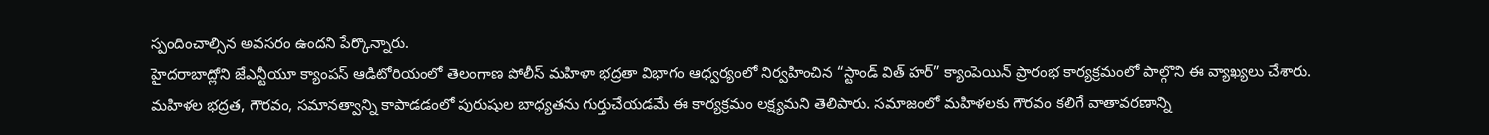స్పందించాల్సిన అవసరం ఉందని పేర్కొన్నారు.
హైదరాబాద్లోని జేఎన్టీయూ క్యాంపస్ ఆడిటోరియంలో తెలంగాణ పోలీస్ మహిళా భద్రతా విభాగం ఆధ్వర్యంలో నిర్వహించిన “స్టాండ్ విత్ హర్” క్యాంపెయిన్ ప్రారంభ కార్యక్రమంలో పాల్గొని ఈ వ్యాఖ్యలు చేశారు. మహిళల భద్రత, గౌరవం, సమానత్వాన్ని కాపాడడంలో పురుషుల బాధ్యతను గుర్తుచేయడమే ఈ కార్యక్రమం లక్ష్యమని తెలిపారు. సమాజంలో మహిళలకు గౌరవం కలిగే వాతావరణాన్ని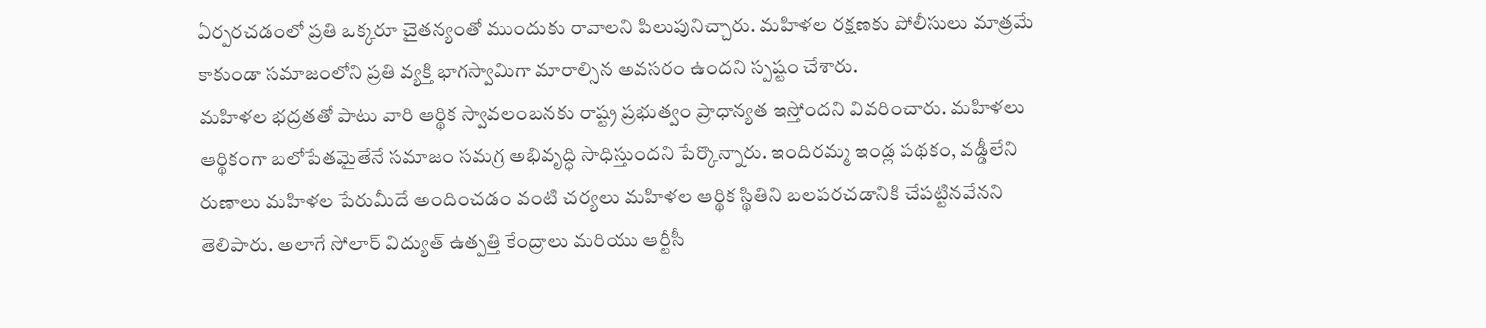ఏర్పరచడంలో ప్రతి ఒక్కరూ చైతన్యంతో ముందుకు రావాలని పిలుపునిచ్చారు. మహిళల రక్షణకు పోలీసులు మాత్రమే కాకుండా సమాజంలోని ప్రతి వ్యక్తి భాగస్వామిగా మారాల్సిన అవసరం ఉందని స్పష్టం చేశారు.
మహిళల భద్రతతో పాటు వారి ఆర్థిక స్వావలంబనకు రాష్ట్ర ప్రభుత్వం ప్రాధాన్యత ఇస్తోందని వివరించారు. మహిళలు ఆర్థికంగా బలోపేతమైతేనే సమాజం సమగ్ర అభివృద్ధి సాధిస్తుందని పేర్కొన్నారు. ఇందిరమ్మ ఇండ్ల పథకం, వడ్డీలేని రుణాలు మహిళల పేరుమీదే అందించడం వంటి చర్యలు మహిళల ఆర్థిక స్థితిని బలపరచడానికి చేపట్టినవేనని తెలిపారు. అలాగే సోలార్ విద్యుత్ ఉత్పత్తి కేంద్రాలు మరియు ఆర్టీసీ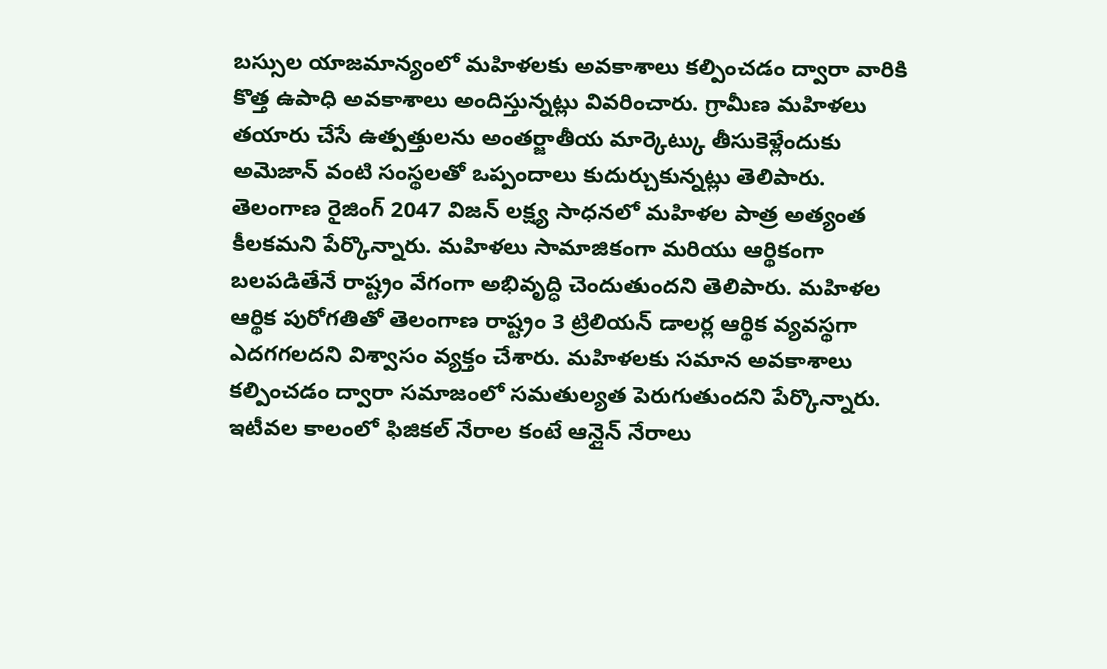బస్సుల యాజమాన్యంలో మహిళలకు అవకాశాలు కల్పించడం ద్వారా వారికి కొత్త ఉపాధి అవకాశాలు అందిస్తున్నట్లు వివరించారు. గ్రామీణ మహిళలు తయారు చేసే ఉత్పత్తులను అంతర్జాతీయ మార్కెట్కు తీసుకెళ్లేందుకు అమెజాన్ వంటి సంస్థలతో ఒప్పందాలు కుదుర్చుకున్నట్లు తెలిపారు.
తెలంగాణ రైజింగ్ 2047 విజన్ లక్ష్య సాధనలో మహిళల పాత్ర అత్యంత కీలకమని పేర్కొన్నారు. మహిళలు సామాజికంగా మరియు ఆర్థికంగా బలపడితేనే రాష్ట్రం వేగంగా అభివృద్ధి చెందుతుందని తెలిపారు. మహిళల ఆర్థిక పురోగతితో తెలంగాణ రాష్ట్రం 3 ట్రిలియన్ డాలర్ల ఆర్థిక వ్యవస్థగా ఎదగగలదని విశ్వాసం వ్యక్తం చేశారు. మహిళలకు సమాన అవకాశాలు కల్పించడం ద్వారా సమాజంలో సమతుల్యత పెరుగుతుందని పేర్కొన్నారు.
ఇటీవల కాలంలో ఫిజికల్ నేరాల కంటే ఆన్లైన్ నేరాలు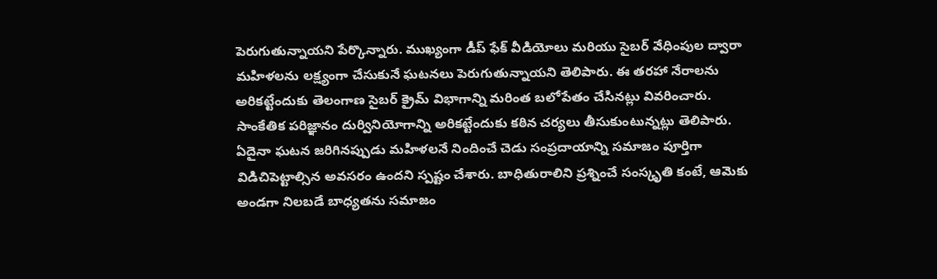పెరుగుతున్నాయని పేర్కొన్నారు. ముఖ్యంగా డీప్ ఫేక్ వీడియోలు మరియు సైబర్ వేధింపుల ద్వారా మహిళలను లక్ష్యంగా చేసుకునే ఘటనలు పెరుగుతున్నాయని తెలిపారు. ఈ తరహా నేరాలను అరికట్టేందుకు తెలంగాణ సైబర్ క్రైమ్ విభాగాన్ని మరింత బలోపేతం చేసినట్లు వివరించారు. సాంకేతిక పరిజ్ఞానం దుర్వినియోగాన్ని అరికట్టేందుకు కఠిన చర్యలు తీసుకుంటున్నట్లు తెలిపారు.
ఏదైనా ఘటన జరిగినప్పుడు మహిళలనే నిందించే చెడు సంప్రదాయాన్ని సమాజం పూర్తిగా విడిచిపెట్టాల్సిన అవసరం ఉందని స్పష్టం చేశారు. బాధితురాలిని ప్రశ్నించే సంస్కృతి కంటే, ఆమెకు అండగా నిలబడే బాధ్యతను సమాజం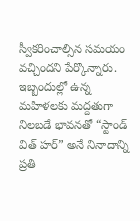స్వీకరించాల్సిన సమయం వచ్చిందని పేర్కొన్నారు. ఇబ్బందుల్లో ఉన్న మహిళలకు మద్దతుగా నిలబడే భావనతో “స్టాండ్ విత్ హర్” అనే నినాదాన్ని ప్రతి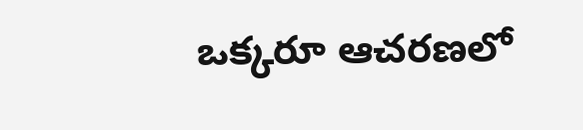ఒక్కరూ ఆచరణలో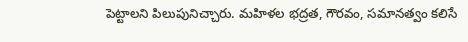పెట్టాలని పిలుపునిచ్చారు. మహిళల భద్రత, గౌరవం, సమానత్వం కలిసే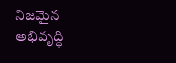నిజమైన అభివృద్ధి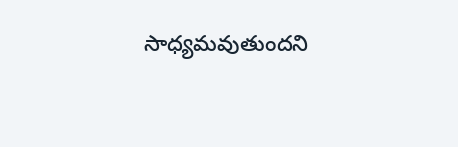సాధ్యమవుతుందని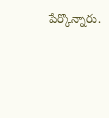పేర్కొన్నారు.